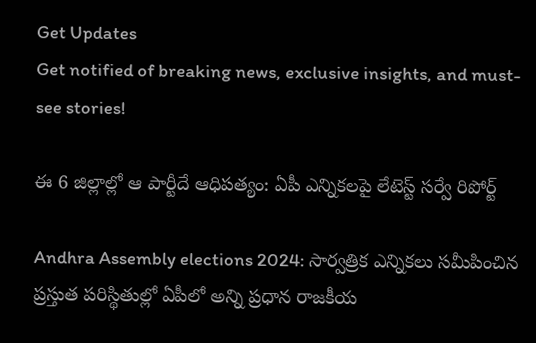Get Updates
Get notified of breaking news, exclusive insights, and must-see stories!

ఈ 6 జిల్లాల్లో ఆ పార్టీదే ఆధిపత్యం: ఏపీ ఎన్నికలపై లేటెస్ట్ సర్వే రిపోర్ట్

Andhra Assembly elections 2024: సార్వత్రిక ఎన్నికలు సమీపించిన ప్రస్తుత పరిస్థితుల్లో ఏపీలో అన్ని ప్రధాన రాజకీయ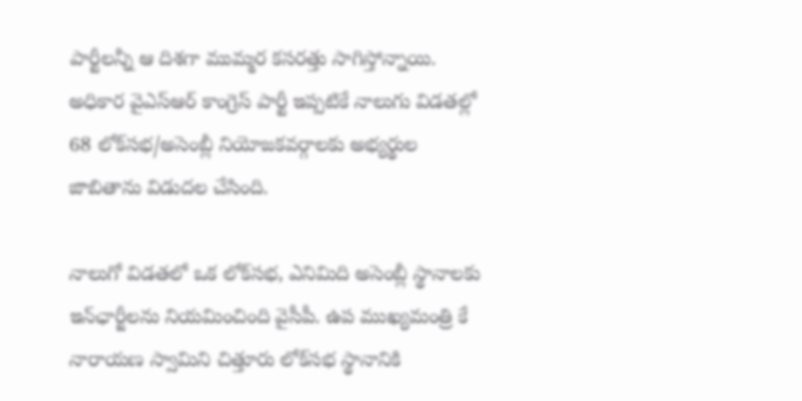పార్టీలన్నీ ఆ దిశగా ముమ్మర కసరత్తు సాగిస్తోన్నాయి. అధికార వైఎస్ఆర్ కాంగ్రెస్ పార్టీ ఇప్పటికే నాలుగు విడతల్లో 68 లోక్‌సభ/అసెంబ్లీ నియోజకవర్గాలకు అభ్యర్థుల జాబితాను విడుదల చేసింది.

నాలుగో విడతలో ఒక లోక్‌సభ, ఎనిమిది అసెంబ్లీ స్థానాలకు ఇన్‌ఛార్జీలను నియమించింది వైసీపీ. ఉప ముఖ్యమంత్రి కే నారాయణ స్వామిని చిత్తూరు లోక్‌సభ స్థానానికి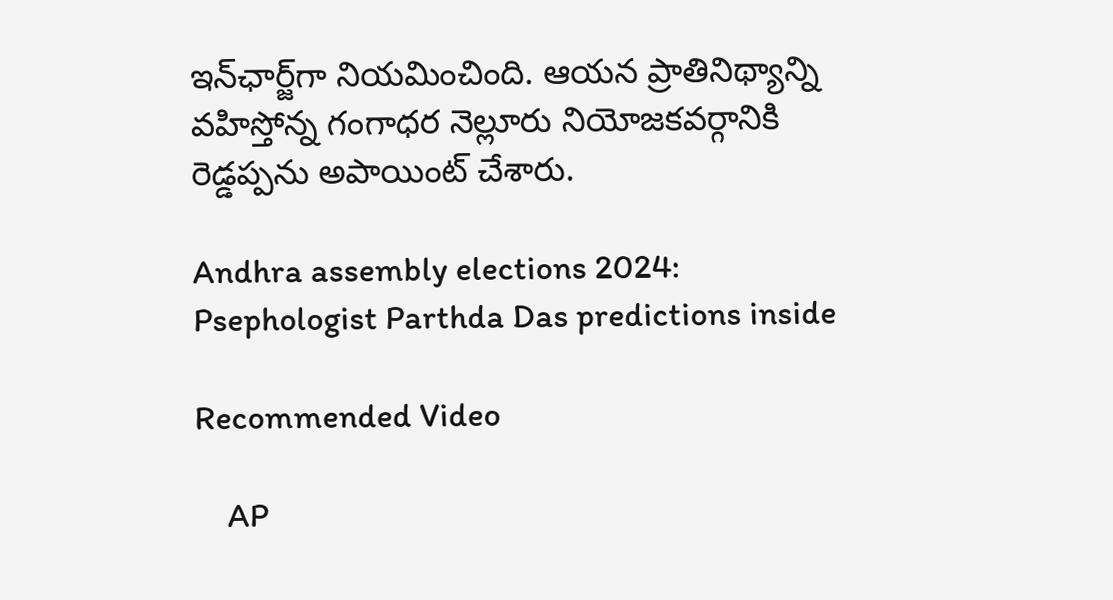ఇన్‌ఛార్జ్‌గా నియమించింది. ఆయన ప్రాతినిథ్యాన్ని వహిస్తోన్న గంగాధర నెల్లూరు నియోజకవర్గానికి రెడ్డప్పను అపాయింట్ చేశారు.

Andhra assembly elections 2024: Psephologist Parthda Das predictions inside

Recommended Video

    AP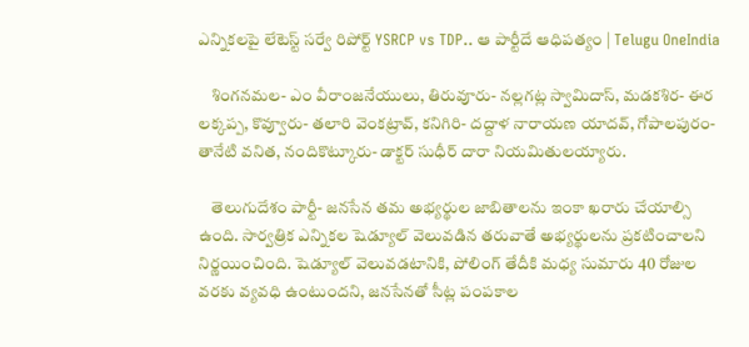ఎన్నికలపై లేటెస్ట్ సర్వే రిపోర్ట్ YSRCP vs TDP.. ఆ పార్టీదే ఆధిపత్యం | Telugu OneIndia

    శింగనమల- ఎం వీరాంజనేయులు, తిరువూరు- నల్లగట్ల స్వామిదాస్, మడకశిర- ఈర లక్కప్ప, కొవ్వూరు- తలారి వెంకట్రావ్, కనిగిరి- దద్దాళ నారాయణ యాదవ్, గోపాలపురం- తానేటి వనిత, నందికొట్కూరు- డాక్టర్ సుధీర్ దారా నియమితులయ్యారు.

    తెలుగుదేశం పార్టీ- జనసేన తమ అభ్యర్థుల జాబితాలను ఇంకా ఖరారు చేయాల్సి ఉంది. సార్వత్రిక ఎన్నికల షెడ్యూల్ వెలువడిన తరువాతే అభ్యర్థులను ప్రకటించాలని నిర్ణయించింది. షెడ్యూల్ వెలువడటానికి, పోలింగ్ తేదీకి మధ్య సుమారు 40 రోజుల వరకు వ్యవధి ఉంటుందని, జనసేనతో సీట్ల పంపకాల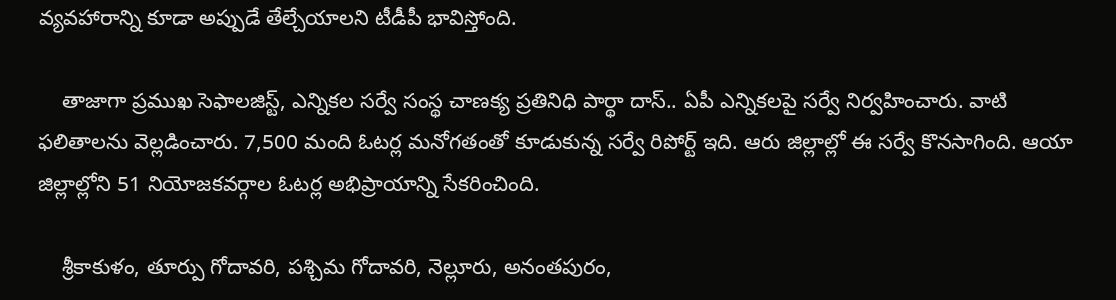వ్యవహారాన్ని కూడా అప్పుడే తేల్చేయాలని టీడీపీ భావిస్తోంది.

    తాజాగా ప్రముఖ సెఫాలజిస్ట్, ఎన్నికల సర్వే సంస్థ చాణక్య ప్రతినిధి పార్థా దాస్.. ఏపీ ఎన్నికలపై సర్వే నిర్వహించారు. వాటి ఫలితాలను వెల్లడించారు. 7,500 మంది ఓటర్ల మనోగతంతో కూడుకున్న సర్వే రిపోర్ట్ ఇది. ఆరు జిల్లాల్లో ఈ సర్వే కొనసాగింది. ఆయా జిల్లాల్లోని 51 నియోజకవర్గాల ఓటర్ల అభిప్రాయాన్ని సేకరించింది.

    శ్రీకాకుళం, తూర్పు గోదావరి, పశ్చిమ గోదావరి, నెల్లూరు, అనంతపురం,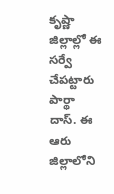కృష్ణా జిల్లాల్లో ఈ సర్వే చేపట్టారు పార్థా దాస్. ఈ ఆరు జిల్లాలోని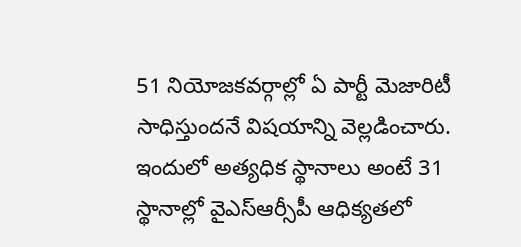51 నియోజకవర్గాల్లో ఏ పార్టీ మెజారిటీ సాధిస్తుందనే విషయాన్ని వెల్లడించారు. ఇందులో అత్యధిక స్థానాలు అంటే 31 స్థానాల్లో వైఎస్ఆర్సీపీ ఆధిక్యతలో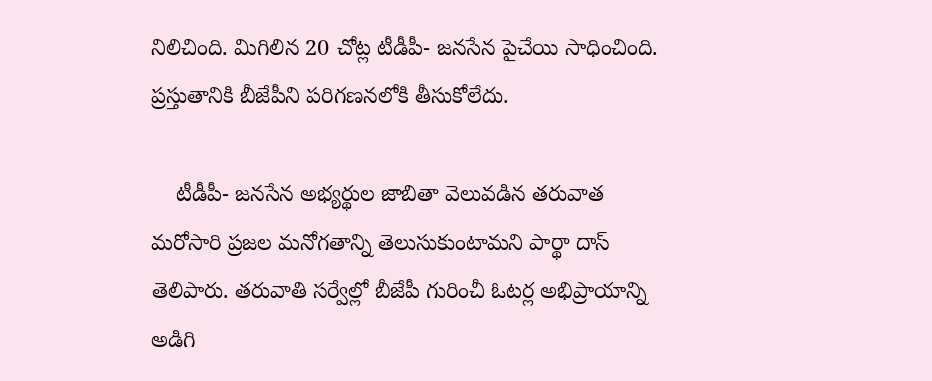నిలిచింది. మిగిలిన 20 చోట్ల టీడీపీ- జనసేన పైచేయి సాధించింది. ప్రస్తుతానికి బీజేపీని పరిగణనలోకి తీసుకోలేదు.

    టీడీపీ- జనసేన అభ్యర్థుల జాబితా వెలువడిన తరువాత మరోసారి ప్రజల మనోగతాన్ని తెలుసుకుంటామని పార్థా దాస్ తెలిపారు. తరువాతి సర్వేల్లో బీజేపీ గురించీ ఓటర్ల అభిప్రాయాన్ని అడిగి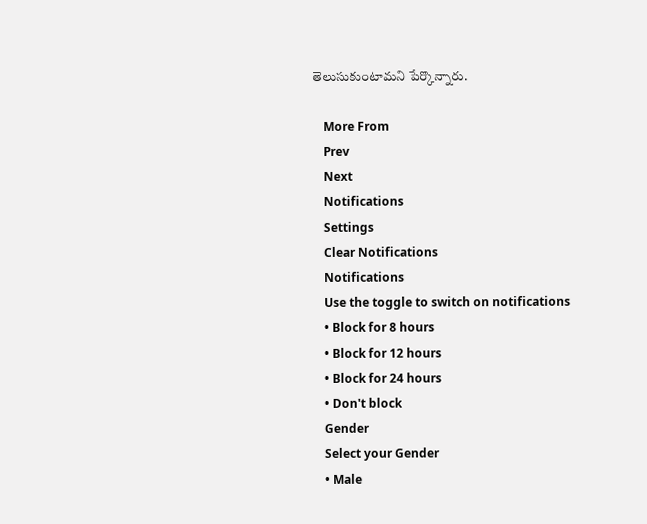తెలుసుకుంటామని పేర్కొన్నారు.

    More From
    Prev
    Next
    Notifications
    Settings
    Clear Notifications
    Notifications
    Use the toggle to switch on notifications
    • Block for 8 hours
    • Block for 12 hours
    • Block for 24 hours
    • Don't block
    Gender
    Select your Gender
    • Male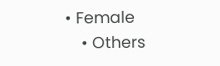• Female
    • Others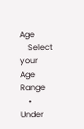Age
    Select your Age Range
    • Under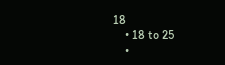18
    • 18 to 25
    •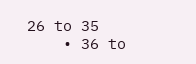26 to 35
    • 36 to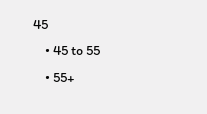45
    • 45 to 55
    • 55+